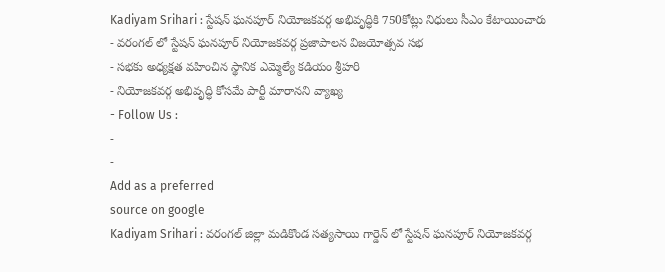Kadiyam Srihari : స్టేషన్ ఘనపూర్ నియోజకవర్గ అభివృద్ధికి 750కోట్లు నిధులు సీఎం కేటాయించారు
- వరంగల్ లో స్టేషన్ ఘనపూర్ నియోజకవర్గ ప్రజాపాలన విజయోత్సవ సభ
- సభకు అధ్యక్షత వహించిన స్థానిక ఎమ్మెల్యే కడియం శ్రీహరి
- నియోజకవర్గ అభివృద్ధి కోసమే పార్టీ మారానని వ్యాఖ్య
- Follow Us :
-
-
Add as a preferred
source on google
Kadiyam Srihari : వరంగల్ జిల్లా మడికొండ సత్యసాయి గార్డెన్ లో స్టేషన్ ఘనపూర్ నియోజకవర్గ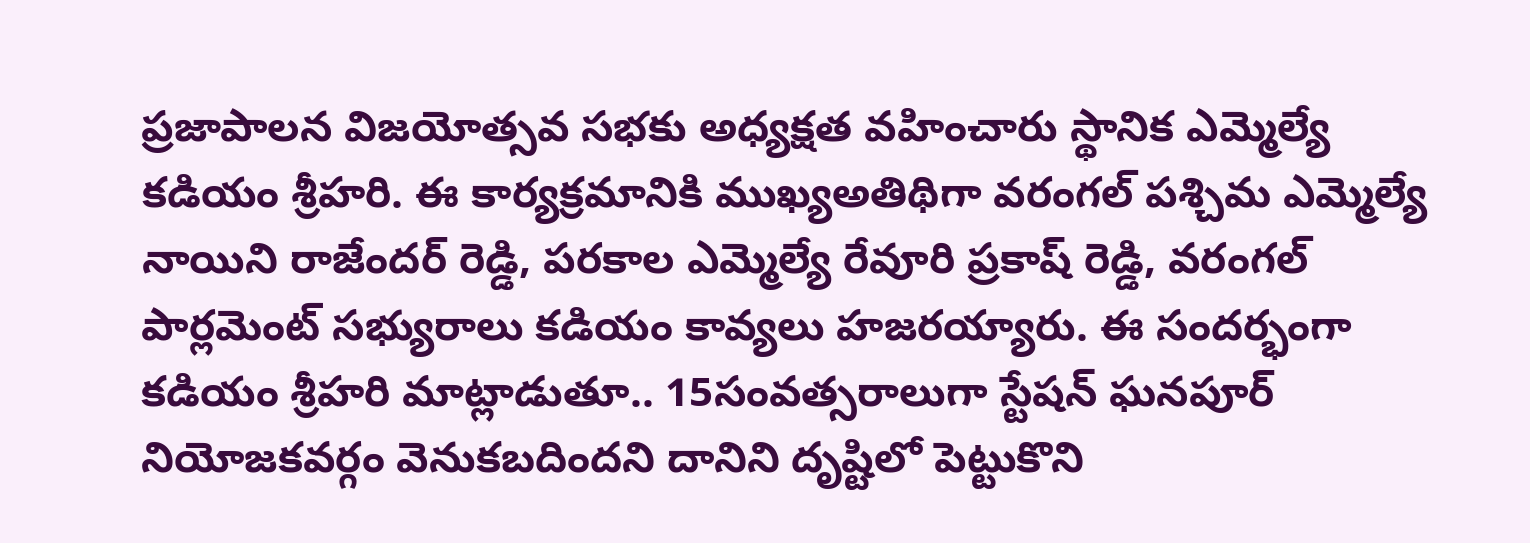ప్రజాపాలన విజయోత్సవ సభకు అధ్యక్షత వహించారు స్థానిక ఎమ్మెల్యే కడియం శ్రీహరి. ఈ కార్యక్రమానికి ముఖ్యఅతిథిగా వరంగల్ పశ్చిమ ఎమ్మెల్యే నాయిని రాజేందర్ రెడ్డి, పరకాల ఎమ్మెల్యే రేవూరి ప్రకాష్ రెడ్డి, వరంగల్ పార్లమెంట్ సభ్యురాలు కడియం కావ్యలు హజరయ్యారు. ఈ సందర్భంగా కడియం శ్రీహరి మాట్లాడుతూ.. 15సంవత్సరాలుగా స్టేషన్ ఘనపూర్ నియోజకవర్గం వెనుకబదిందని దానిని దృష్టిలో పెట్టుకొని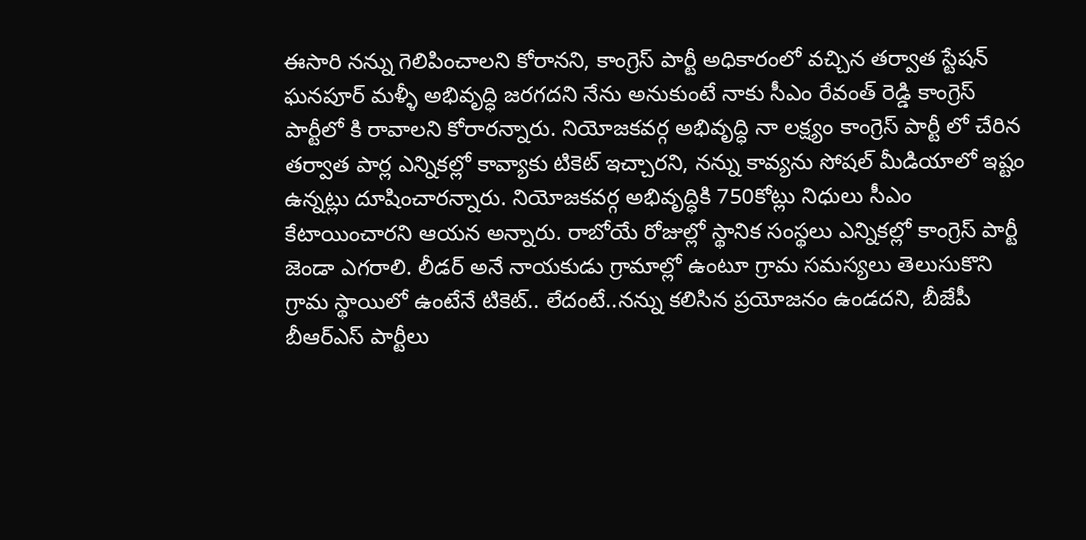ఈసారి నన్ను గెలిపించాలని కోరానని, కాంగ్రెస్ పార్టీ అధికారంలో వచ్చిన తర్వాత స్టేషన్ ఘనపూర్ మళ్ళీ అభివృద్ధి జరగదని నేను అనుకుంటే నాకు సీఎం రేవంత్ రెడ్డి కాంగ్రెస్ పార్టీలో కి రావాలని కోరారన్నారు. నియోజకవర్గ అభివృద్ధి నా లక్ష్యం కాంగ్రెస్ పార్టీ లో చేరిన తర్వాత పార్ల ఎన్నికల్లో కావ్యాకు టికెట్ ఇచ్చారని, నన్ను కావ్యను సోషల్ మీడియాలో ఇష్టం ఉన్నట్లు దూషించారన్నారు. నియోజకవర్గ అభివృద్ధికి 750కోట్లు నిధులు సీఎం కేటాయించారని ఆయన అన్నారు. రాబోయే రోజుల్లో స్థానిక సంస్థలు ఎన్నికల్లో కాంగ్రెస్ పార్టీ జెండా ఎగరాలి. లీడర్ అనే నాయకుడు గ్రామాల్లో ఉంటూ గ్రామ సమస్యలు తెలుసుకొని గ్రామ స్థాయిలో ఉంటేనే టికెట్.. లేదంటే..నన్ను కలిసిన ప్రయోజనం ఉండదని, బీజేపీ బీఆర్ఎస్ పార్టీలు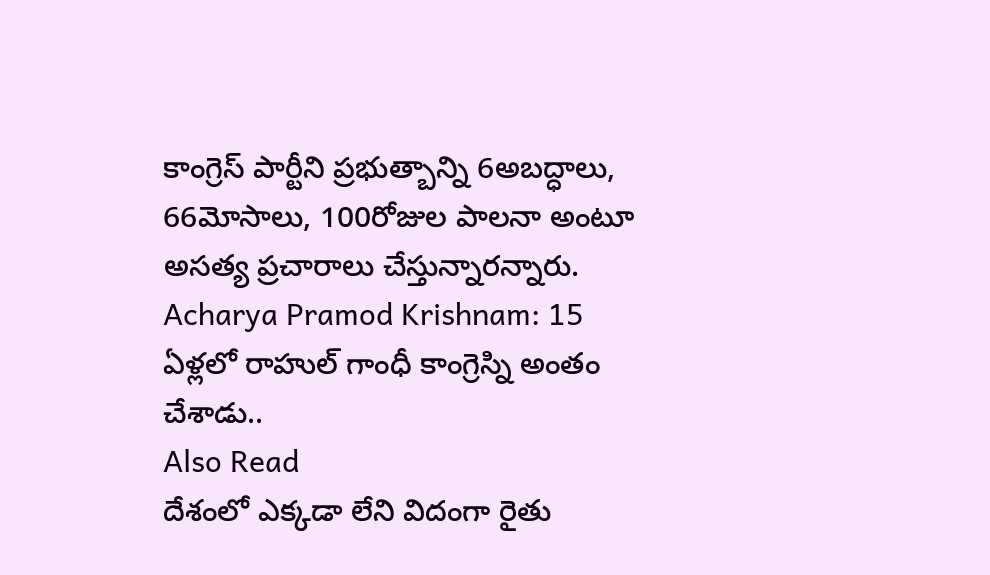కాంగ్రెస్ పార్టీని ప్రభుత్బాన్ని 6అబద్ధాలు, 66మోసాలు, 100రోజుల పాలనా అంటూ అసత్య ప్రచారాలు చేస్తున్నారన్నారు.
Acharya Pramod Krishnam: 15 ఏళ్లలో రాహుల్ గాంధీ కాంగ్రెస్ని అంతం చేశాడు..
Also Read
దేశంలో ఎక్కడా లేని విదంగా రైతు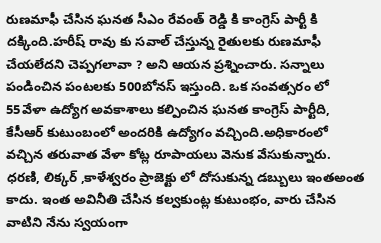రుణమాఫీ చేసిన ఘనత సీఎం రేవంత్ రెడ్డి కి కాంగ్రెస్ పార్టీ కి దక్కింది.హరీష్ రావు కు సవాల్ చేస్తున్న రైతులకు రుణమాఫీ చేయలేదని చెప్పగలావా ? అని ఆయన ప్రశ్నించారు. సన్నాలు పండించిన పంటలకు 500బోనస్ ఇస్తుంది. ఒక సంవత్సరం లో 55వేళా ఉద్యోగ అవకాశాలు కల్పించిన ఘనత కాంగ్రెస్ పార్టీది, కేసీఆర్ కుటుంబంలో అందరికి ఉద్యోగం వచ్చింది.అధికారంలో వచ్చిన తరువాత వేళా కోట్ల రూపాయలు వెనుక వేసుకున్నారు. ధరణి, లిక్కర్ ,కాళేశ్వరం ప్రాజెక్టు లో దోసుకున్న డబ్బులు ఇంతఅంత కాదు. ఇంత అవినీతి చేసిన కల్వకుంట్ల కుటుంభం, వారు చేసిన వాటిని నేను స్వయంగా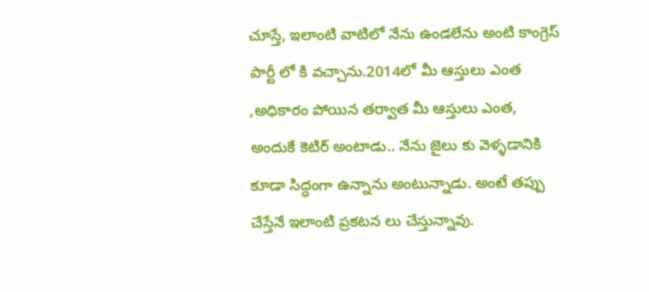చూస్తే, ఇలాంటి వాటిలో నేను ఉండలేను అంటి కాంగ్రెస్ పార్టీ లో కి వచ్చాను.2014లో మీ ఆస్తులు ఎంత ,అధికారం పోయిన తర్వాత మీ ఆస్తులు ఎంత, అందుకే కెటిర్ అంటాడు.. నేను జైలు కు వెళ్ళడానికి కూడా సిద్ధంగా ఉన్నాను అంటున్నాడు. అంటే తప్పు చేస్తేనే ఇలాంటి ప్రకటన లు చేస్తున్నావు.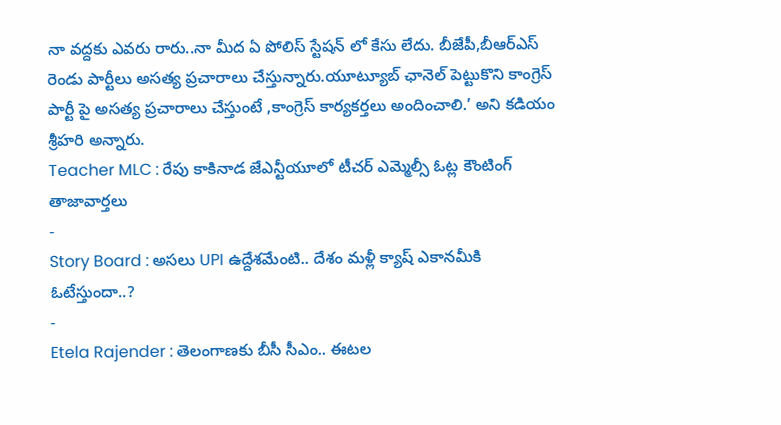నా వద్దకు ఎవరు రారు..నా మీద ఏ పోలిస్ స్టేషన్ లో కేసు లేదు. బీజేపీ,బీఆర్ఎస్ రెండు పార్టీలు అసత్య ప్రచారాలు చేస్తున్నారు.యూట్యూబ్ ఛానెల్ పెట్టుకొని కాంగ్రెస్ పార్టీ పై అసత్య ప్రచారాలు చేస్తుంటే ,కాంగ్రెస్ కార్యకర్తలు అందించాలి.’ అని కడియం శ్రీహరి అన్నారు.
Teacher MLC : రేపు కాకినాడ జేఎన్టీయూలో టీచర్ ఎమ్మెల్సీ ఓట్ల కౌంటింగ్
తాజావార్తలు
-
Story Board : అసలు UPI ఉద్దేశమేంటి.. దేశం మళ్లీ క్యాష్ ఎకానమీకి ఓటేస్తుందా..?
-
Etela Rajender : తెలంగాణకు బీసీ సీఎం.. ఈటల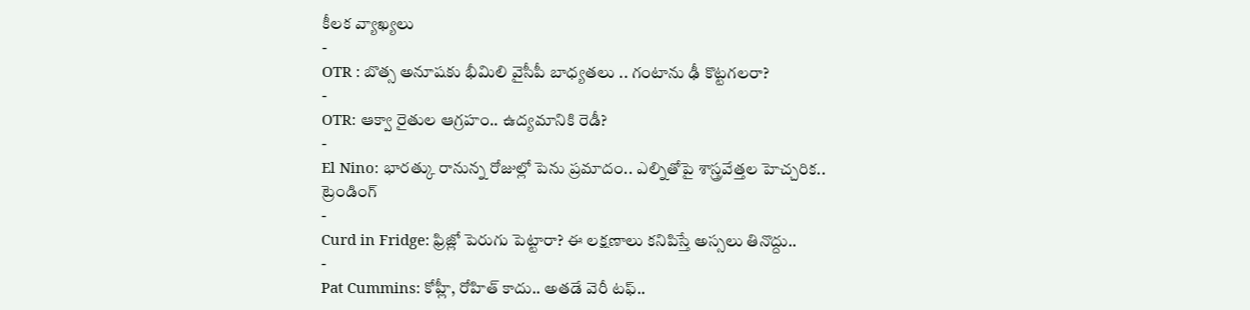కీలక వ్యాఖ్యలు
-
OTR : బొత్స అనూషకు భీమిలి వైసీపీ బాధ్యతలు .. గంటాను ఢీ కొట్టగలరా?
-
OTR: ఆక్వా రైతుల ఆగ్రహం.. ఉద్యమానికి రెడీ?
-
El Nino: భారత్కు రానున్న రోజుల్లో పెను ప్రమాదం.. ఎల్నితోపై శాస్త్రవేత్తల హెచ్చరిక..
ట్రెండింగ్
-
Curd in Fridge: ఫ్రిజ్లో పెరుగు పెట్టారా? ఈ లక్షణాలు కనిపిస్తే అస్సలు తినొద్దు..
-
Pat Cummins: కోహ్లీ, రోహిత్ కాదు.. అతడే వెరీ టఫ్..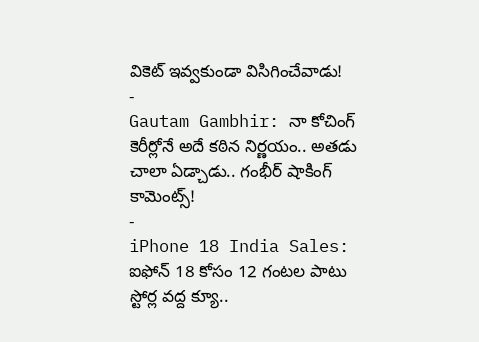వికెట్ ఇవ్వకుండా విసిగించేవాడు!
-
Gautam Gambhir: నా కోచింగ్ కెరీర్లోనే అదే కఠిన నిర్ణయం.. అతడు చాలా ఏడ్చాడు.. గంభీర్ షాకింగ్ కామెంట్స్!
-
iPhone 18 India Sales: ఐఫోన్ 18 కోసం 12 గంటల పాటు స్టోర్ల వద్ద క్యూ..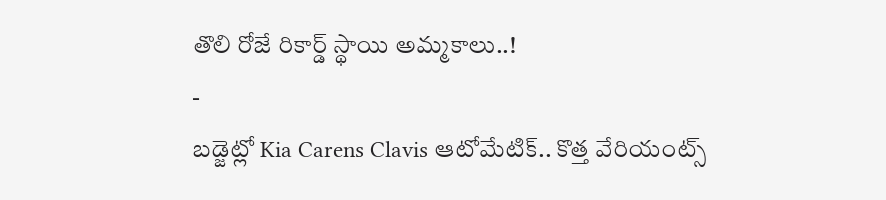తొలి రోజే రికార్డ్ స్థాయి అమ్మకాలు..!
-
బడ్జెట్లో Kia Carens Clavis ఆటోమేటిక్.. కొత్త వేరియంట్స్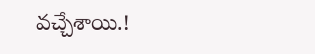వచ్చేశాయి.!